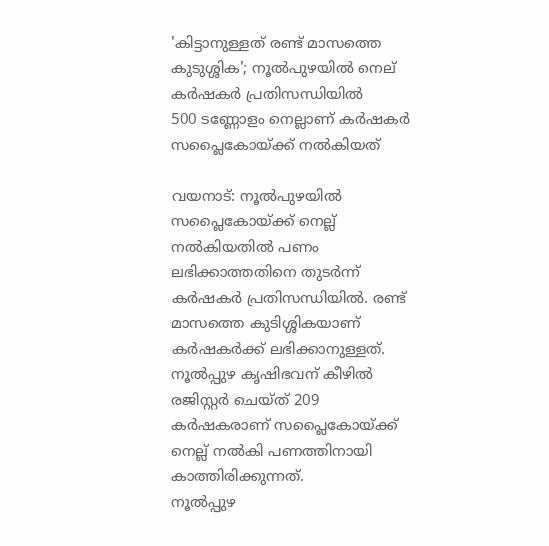'കിട്ടാനുള്ളത് രണ്ട് മാസത്തെ കുടുശ്ശിക'; നൂൽപുഴയിൽ നെല് കർഷകർ പ്രതിസന്ധിയിൽ
500 ടണ്ണോളം നെല്ലാണ് കർഷകർ സപ്ലൈകോയ്ക്ക് നൽകിയത്

വയനാട്: നൂൽപുഴയിൽ സപ്ലൈകോയ്ക്ക് നെല്ല് നൽകിയതിൽ പണം ലഭിക്കാത്തതിനെ തുടർന്ന് കർഷകർ പ്രതിസന്ധിയിൽ. രണ്ട് മാസത്തെ കുടിശ്ശികയാണ് കർഷകർക്ക് ലഭിക്കാനുള്ളത്. നൂൽപ്പുഴ കൃഷിഭവന് കീഴിൽ രജിസ്റ്റർ ചെയ്ത് 209 കർഷകരാണ് സപ്ലൈകോയ്ക്ക് നെല്ല് നൽകി പണത്തിനായി കാത്തിരിക്കുന്നത്.
നൂൽപ്പുഴ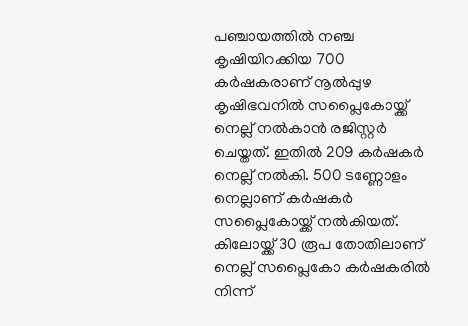പഞ്ചായത്തിൽ നഞ്ച കൃഷിയിറക്കിയ 700 കർഷകരാണ് നൂൽപ്പുഴ കൃഷിഭവനിൽ സപ്ലൈകോയ്ക്ക് നെല്ല് നൽകാൻ രജിസ്റ്റർ ചെയ്തത്. ഇതിൽ 209 കർഷകർ നെല്ല് നൽകി. 500 ടണ്ണോളം നെല്ലാണ് കർഷകർ സപ്ലൈകോയ്ക്ക് നൽകിയത്. കിലോയ്ക്ക് 30 രൂപ തോതിലാണ് നെല്ല് സപ്ലൈകോ കർഷകരിൽ നിന്ന്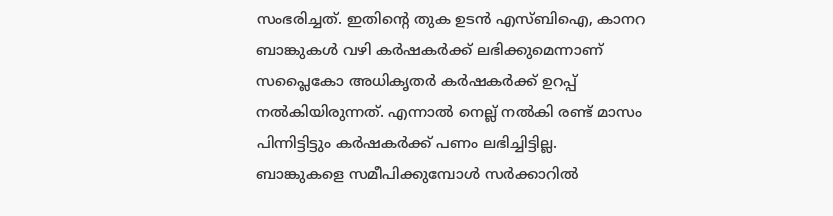സംഭരിച്ചത്. ഇതിന്റെ തുക ഉടൻ എസ്ബിഐ, കാനറ ബാങ്കുകൾ വഴി കർഷകർക്ക് ലഭിക്കുമെന്നാണ് സപ്ലൈകോ അധികൃതർ കർഷകർക്ക് ഉറപ്പ് നൽകിയിരുന്നത്. എന്നാൽ നെല്ല് നൽകി രണ്ട് മാസം പിന്നിട്ടിട്ടും കർഷകർക്ക് പണം ലഭിച്ചിട്ടില്ല.
ബാങ്കുകളെ സമീപിക്കുമ്പോൾ സർക്കാറിൽ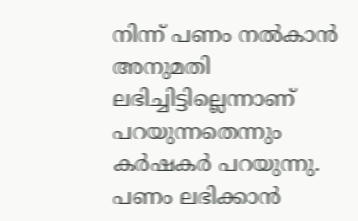നിന്ന് പണം നൽകാൻ അനുമതി ലഭിച്ചിട്ടില്ലെന്നാണ് പറയുന്നതെന്നും കർഷകർ പറയുന്നു. പണം ലഭിക്കാൻ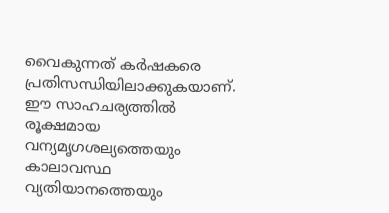വൈകുന്നത് കർഷകരെ പ്രതിസന്ധിയിലാക്കുകയാണ്. ഈ സാഹചര്യത്തിൽ രൂക്ഷമായ വന്യമൃഗശല്യത്തെയും കാലാവസ്ഥ വ്യതിയാനത്തെയും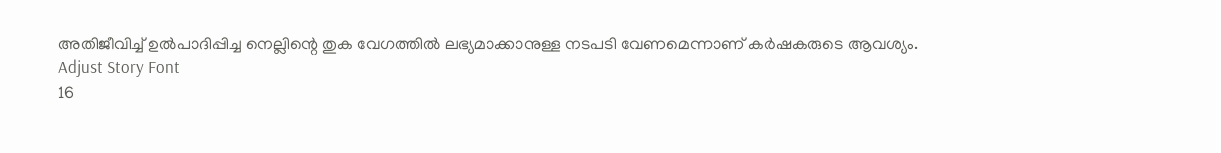അതിജീവിച്ച് ഉൽപാദിപ്പിച്ച നെല്ലിന്റെ തുക വേഗത്തിൽ ലഭ്യമാക്കാനുള്ള നടപടി വേണമെന്നാണ് കർഷകരുടെ ആവശ്യം.
Adjust Story Font
16